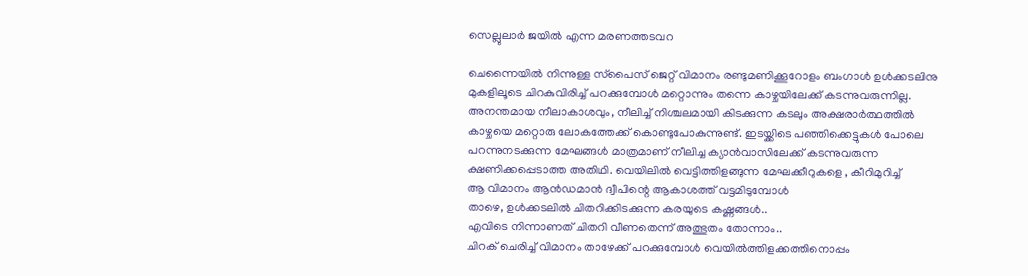സെല്ലുലാർ ജയിൽ എന്ന മരണത്തടവറ

ചെന്നൈയിൽ നിന്നുള്ള സ്‌പൈസ് ജെറ്റ് വിമാനം രണ്ടുമണിക്കൂറോളം ബംഗാൾ ഉൾക്കടലിനു
മുകളിലൂടെ ചിറകുവിരിച്ച് പറക്കുമ്പോൾ മറ്റൊന്നും തന്നെ കാഴ്ചയിലേക്ക് കടന്നുവരുന്നില്ല.
അനന്തമായ നീലാകാശവും, നീലിച്ച് നിശ്ചലമായി കിടക്കുന്ന കടലും അക്ഷരാർത്ഥത്തിൽ
കാഴ്ചയെ മറ്റൊരു ലോകത്തേക്ക് കൊണ്ടുപോകുന്നുണ്ട്. ഇടയ്ക്കിടെ പഞ്ഞിക്കെട്ടുകൾ പോലെ
പറന്നുനടക്കുന്ന മേഘങ്ങൾ മാത്രമാണ് നീലിച്ച ക്യാൻവാസിലേക്ക് കടന്നുവരുന്ന
ക്ഷണിക്കപ്പെടാത്ത അതിഥി. വെയിലിൽ വെട്ടിത്തിളങ്ങുന്ന മേഘക്കീറുകളെ , കീറിമുറിച്ച്
ആ വിമാനം ആൻഡമാൻ ദ്വീപിന്റെ ആകാശത്ത് വട്ടമിടുമ്പോൾ
താഴെ, ഉൾക്കടലിൽ ചിതറിക്കിടക്കുന്ന കരയുടെ കഷ്ണങ്ങൾ..
എവിടെ നിന്നാണത് ചിതറി വീണതെന്ന് അത്ഭുതം തോന്നാം..
ചിറക് ചെരിച്ച് വിമാനം താഴേക്ക് പറക്കുമ്പോൾ വെയിൽത്തിളക്കത്തിനൊപ്പം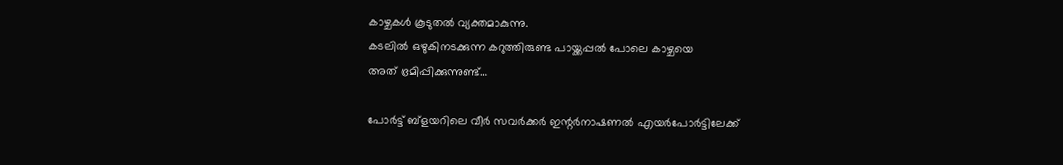കാഴ്ചകൾ കൂടുതൽ വ്യക്തമാകുന്നു.
കടലിൽ ഒഴുകിനടക്കുന്ന കറുത്തിരുണ്ട പായ്ക്കപ്പൽ പോലെ കാഴ്ചയെ
അത് ഭ്രമിപ്പിക്കുന്നുണ്ട്…

പോർട്ട് ബ്ളയറിലെ വീർ സവർക്കർ ഇന്റർനാഷണൽ എയർപോർട്ടിലേക്ക്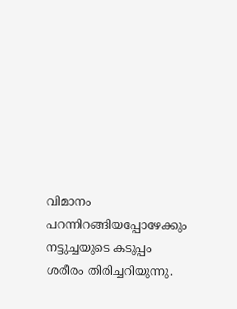വിമാനം
പറന്നിറങ്ങിയപ്പോഴേക്കും നട്ടുച്ചയുടെ കടുപ്പം ശരീരം തിരിച്ചറിയുന്നു.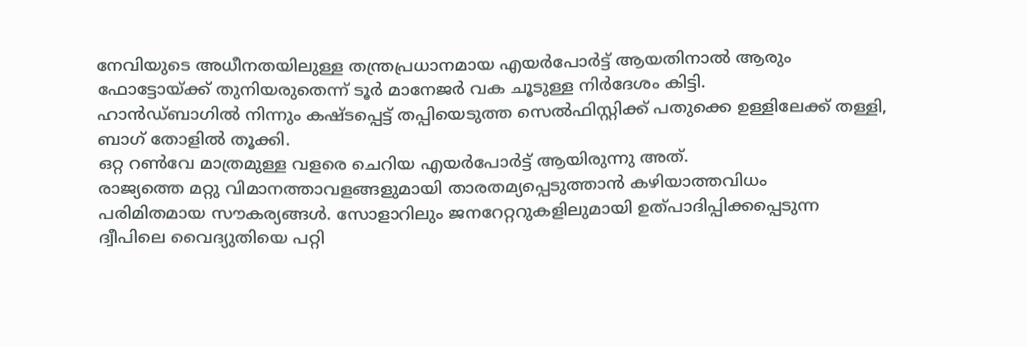നേവിയുടെ അധീനതയിലുള്ള തന്ത്രപ്രധാനമായ എയർപോർട്ട് ആയതിനാൽ ആരും
ഫോട്ടോയ്ക്ക് തുനിയരുതെന്ന് ടൂർ മാനേജർ വക ചൂടുള്ള നിർദേശം കിട്ടി.
ഹാൻഡ്ബാഗിൽ നിന്നും കഷ്ടപ്പെട്ട് തപ്പിയെടുത്ത സെൽഫിസ്റ്റിക്ക് പതുക്കെ ഉള്ളിലേക്ക് തള്ളി,
ബാഗ് തോളിൽ തൂക്കി.
ഒറ്റ റൺവേ മാത്രമുള്ള വളരെ ചെറിയ എയർപോർട്ട് ആയിരുന്നു അത്.
രാജ്യത്തെ മറ്റു വിമാനത്താവളങ്ങളുമായി താരതമ്യപ്പെടുത്താൻ കഴിയാത്തവിധം
പരിമിതമായ സൗകര്യങ്ങൾ. സോളാറിലും ജനറേറ്ററുകളിലുമായി ഉത്പാദിപ്പിക്കപ്പെടുന്ന
ദ്വീപിലെ വൈദ്യുതിയെ പറ്റി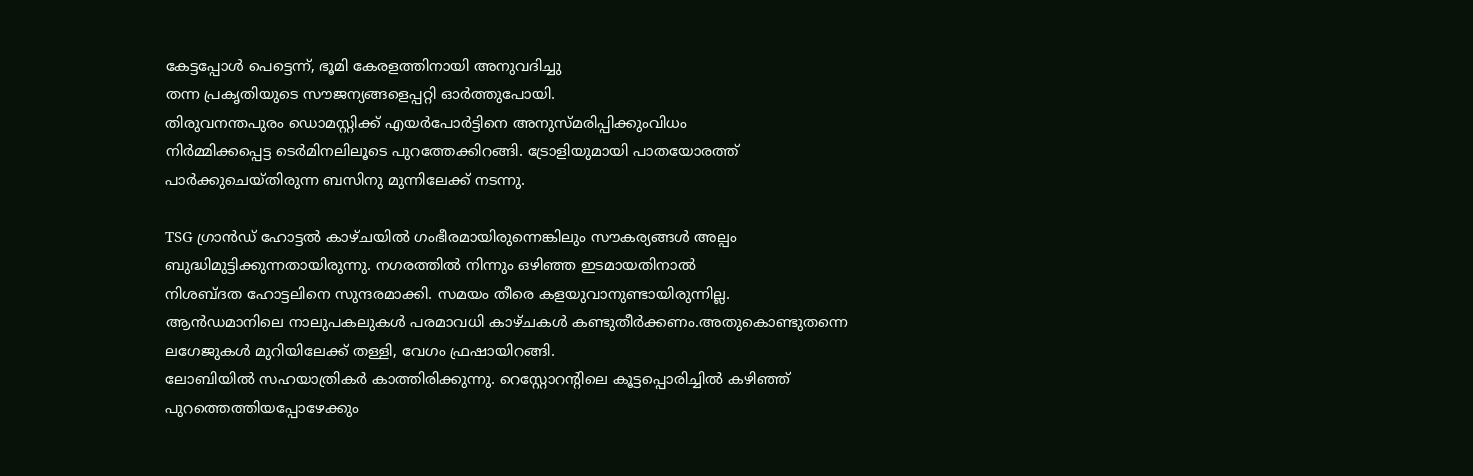കേട്ടപ്പോൾ പെട്ടെന്ന്, ഭൂമി കേരളത്തിനായി അനുവദിച്ചു
തന്ന പ്രകൃതിയുടെ സൗജന്യങ്ങളെപ്പറ്റി ഓർത്തുപോയി.
തിരുവനന്തപുരം ഡൊമസ്റ്റിക്ക് എയർപോർട്ടിനെ അനുസ്മരിപ്പിക്കുംവിധം
നിർമ്മിക്കപ്പെട്ട ടെർമിനലിലൂടെ പുറത്തേക്കിറങ്ങി. ട്രോളിയുമായി പാതയോരത്ത്
പാർക്കുചെയ്തിരുന്ന ബസിനു മുന്നിലേക്ക് നടന്നു.

TSG ഗ്രാൻഡ് ഹോട്ടൽ കാഴ്ചയിൽ ഗംഭീരമായിരുന്നെങ്കിലും സൗകര്യങ്ങൾ അല്പം
ബുദ്ധിമുട്ടിക്കുന്നതായിരുന്നു. നഗരത്തിൽ നിന്നും ഒഴിഞ്ഞ ഇടമായതിനാൽ
നിശബ്ദത ഹോട്ടലിനെ സുന്ദരമാക്കി. സമയം തീരെ കളയുവാനുണ്ടായിരുന്നില്ല.
ആൻഡമാനിലെ നാലുപകലുകൾ പരമാവധി കാഴ്ചകൾ കണ്ടുതീർക്കണം.അതുകൊണ്ടുതന്നെ
ലഗേജുകൾ മുറിയിലേക്ക് തള്ളി, വേഗം ഫ്രഷായിറങ്ങി.
ലോബിയിൽ സഹയാത്രികർ കാത്തിരിക്കുന്നു. റെസ്റ്റോറന്റിലെ കൂട്ടപ്പൊരിച്ചിൽ കഴിഞ്ഞ്
പുറത്തെത്തിയപ്പോഴേക്കും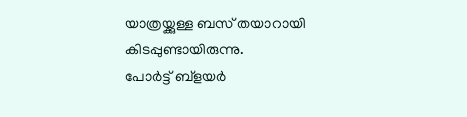യാത്രയ്ക്കുള്ള ബസ് തയാറായി കിടപ്പുണ്ടായിരുന്നു.
പോർട്ട് ബ്ളയർ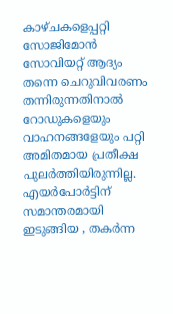കാഴ്ചകളെപ്പറ്റി സോജിമോൻ സോവിയറ്റ് ആദ്യം തന്നെ ചെറുവിവരണം
തന്നിരുന്നതിനാൽ റോഡുകളെയും വാഹനങ്ങളേയും പറ്റി അമിതമായ പ്രതീക്ഷ
പുലർത്തിയിരുന്നില്ല. എയർപോർട്ടിന് സമാന്തരമായി ഇടുങ്ങിയ , തകർന്ന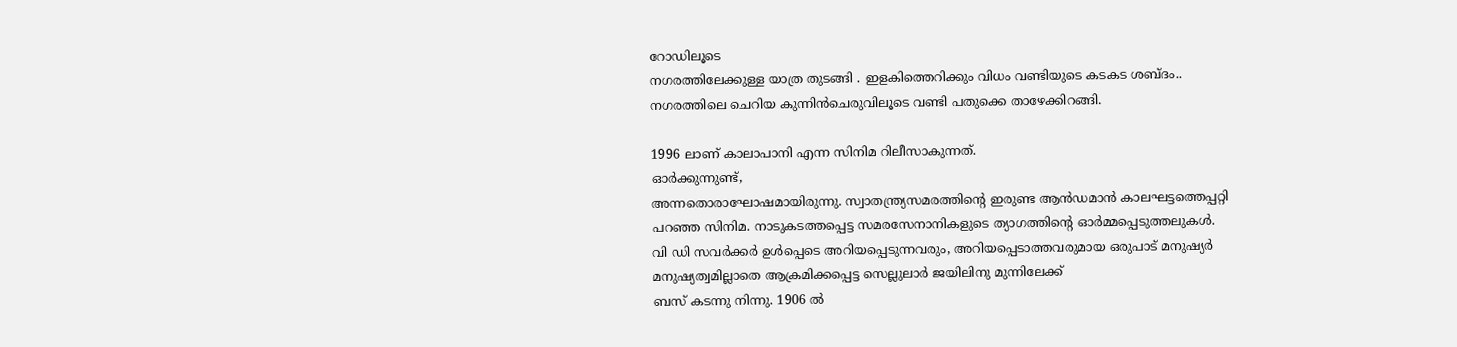റോഡിലൂടെ
നഗരത്തിലേക്കുള്ള യാത്ര തുടങ്ങി . ഇളകിത്തെറിക്കും വിധം വണ്ടിയുടെ കടകട ശബ്ദം..
നഗരത്തിലെ ചെറിയ കുന്നിൻചെരുവിലൂടെ വണ്ടി പതുക്കെ താഴേക്കിറങ്ങി.

1996 ലാണ് കാലാപാനി എന്ന സിനിമ റിലീസാകുന്നത്.
ഓർക്കുന്നുണ്ട്,
അന്നതൊരാഘോഷമായിരുന്നു. സ്വാതന്ത്ര്യസമരത്തിന്റെ ഇരുണ്ട ആൻഡമാൻ കാലഘട്ടത്തെപ്പറ്റി
പറഞ്ഞ സിനിമ. നാടുകടത്തപ്പെട്ട സമരസേനാനികളുടെ ത്യാഗത്തിന്റെ ഓർമ്മപ്പെടുത്തലുകൾ.
വി ഡി സവർക്കർ ഉൾപ്പെടെ അറിയപ്പെടുന്നവരും, അറിയപ്പെടാത്തവരുമായ ഒരുപാട് മനുഷ്യർ
മനുഷ്യത്വമില്ലാതെ ആക്രമിക്കപ്പെട്ട സെല്ലുലാർ ജയിലിനു മുന്നിലേക്ക്
ബസ് കടന്നു നിന്നു. 1906 ൽ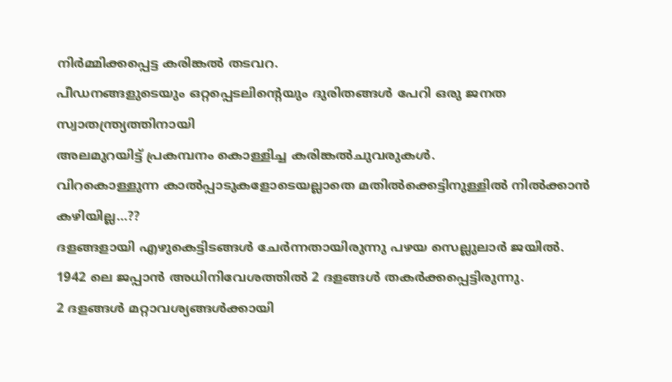നിർമ്മിക്കപ്പെട്ട കരിങ്കൽ തടവറ.
പീഡനങ്ങളുടെയും ഒറ്റപ്പെടലിന്റെയും ദുരിതങ്ങൾ പേറി ഒരു ജനത സ്വാതന്ത്ര്യത്തിനായി
അലമുറയിട്ട് പ്രകമ്പനം കൊള്ളിച്ച കരിങ്കൽചുവരുകൾ.
വിറകൊള്ളുന്ന കാൽപ്പാടുകളോടെയല്ലാതെ മതിൽക്കെട്ടിനുള്ളിൽ നിൽക്കാൻ കഴിയില്ല…??
ദളങ്ങളായി എഴുകെട്ടിടങ്ങൾ ചേർന്നതായിരുന്നു പഴയ സെല്ലുലാർ ജയിൽ.
1942 ലെ ജപ്പാൻ അധിനിവേശത്തിൽ 2 ദളങ്ങൾ തകർക്കപ്പെട്ടിരുന്നു.
2 ദളങ്ങൾ മറ്റാവശ്യങ്ങൾക്കായി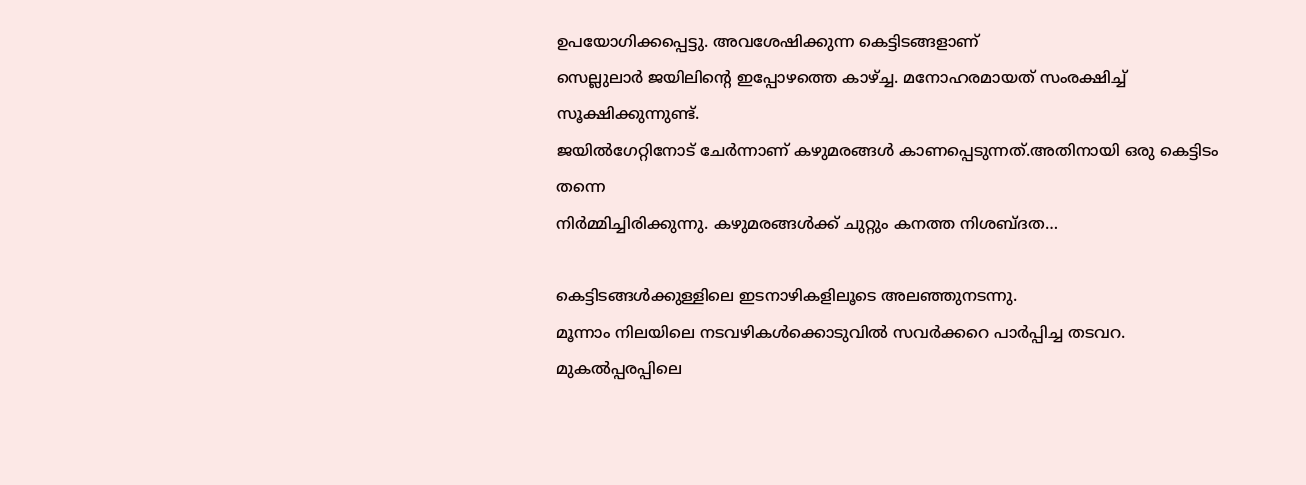ഉപയോഗിക്കപ്പെട്ടു. അവശേഷിക്കുന്ന കെട്ടിടങ്ങളാണ്
സെല്ലുലാർ ജയിലിന്റെ ഇപ്പോഴത്തെ കാഴ്ച്ച. മനോഹരമായത് സംരക്ഷിച്ച് സൂക്ഷിക്കുന്നുണ്ട്.
ജയിൽഗേറ്റിനോട് ചേർന്നാണ് കഴുമരങ്ങൾ കാണപ്പെടുന്നത്.അതിനായി ഒരു കെട്ടിടം തന്നെ
നിർമ്മിച്ചിരിക്കുന്നു. കഴുമരങ്ങൾക്ക് ചുറ്റും കനത്ത നിശബ്ദത…

കെട്ടിടങ്ങൾക്കുള്ളിലെ ഇടനാഴികളിലൂടെ അലഞ്ഞുനടന്നു.
മൂന്നാം നിലയിലെ നടവഴികൾക്കൊടുവിൽ സവർക്കറെ പാർപ്പിച്ച തടവറ.
മുകൽപ്പരപ്പിലെ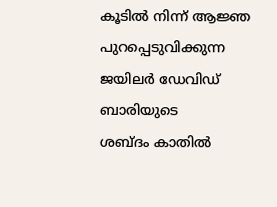കൂടിൽ നിന്ന് ആജ്ഞ പുറപ്പെടുവിക്കുന്ന ജയിലർ ഡേവിഡ് ബാരിയുടെ
ശബ്ദം കാതിൽ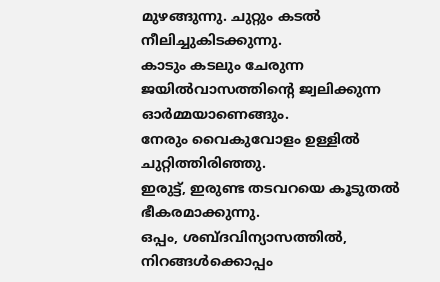മുഴങ്ങുന്നു. ചുറ്റും കടൽ നീലിച്ചുകിടക്കുന്നു.
കാടും കടലും ചേരുന്ന ജയിൽവാസത്തിന്റെ ജ്വലിക്കുന്ന ഓർമ്മയാണെങ്ങും.
നേരും വൈകുവോളം ഉള്ളിൽ ചുറ്റിത്തിരിഞ്ഞു.
ഇരുട്ട്, ഇരുണ്ട തടവറയെ കൂടുതൽ ഭീകരമാക്കുന്നു.
ഒപ്പം, ശബ്ദവിന്യാസത്തിൽ, നിറങ്ങൾക്കൊപ്പം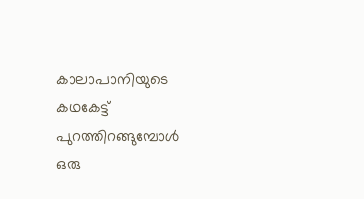കാലാപാനിയുടെ കഥകേട്ട്
പുറത്തിറങ്ങുമ്പോൾ ഒരു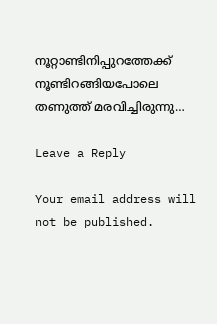നൂറ്റാണ്ടിനിപ്പുറത്തേക്ക് നൂണ്ടിറങ്ങിയപോലെ
തണുത്ത് മരവിച്ചിരുന്നു…

Leave a Reply

Your email address will not be published.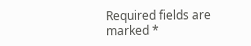Required fields are marked *